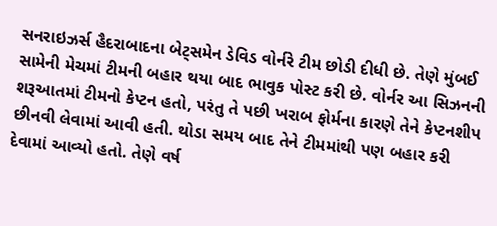સનરાઇઝર્સ હૈદરાબાદના બેટ્સમેન ડેવિડ વોર્નરે ટીમ છોડી દીધી છે. તેણે મુંબઈ સામેની મેચમાં ટીમની બહાર થયા બાદ ભાવુક પોસ્ટ કરી છે. વોર્નર આ સિઝનની શરૂઆતમાં ટીમનો કેપ્ટન હતો, પરંતુ તે પછી ખરાબ ફોર્મના કારણે તેને કેપ્ટનશીપ છીનવી લેવામાં આવી હતી. થોડા સમય બાદ તેને ટીમમાંથી પણ બહાર કરી દેવામાં આવ્યો હતો. તેણે વર્ષ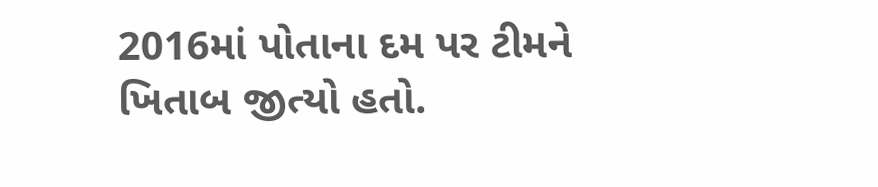2016માં પોતાના દમ પર ટીમને ખિતાબ જીત્યો હતો.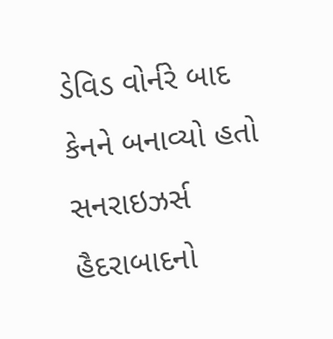ડેવિડ વોર્નરે બાદ કેનને બનાવ્યો હતો સનરાઇઝર્સ હૈદરાબાદનો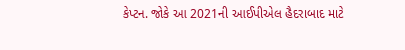કેપ્ટન. જોકે આ 2021ની આઈપીએલ હૈદરાબાદ માટે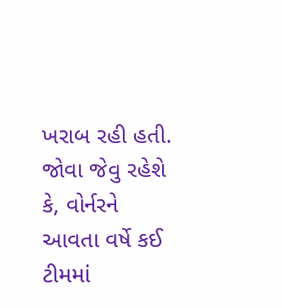ખરાબ રહી હતી. જોવા જેવુ રહેશે કે, વોર્નરને આવતા વર્ષે કઈ ટીમમાં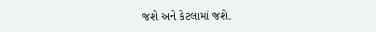જશે અને કેટલામાં જશે.